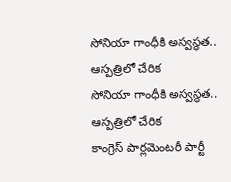సోనియా గాంధీకి అస్వస్థత.. ఆస్పత్రిలో చేరిక
సోనియా గాంధీకి అస్వస్థత.. ఆస్పత్రిలో చేరిక
కాంగ్రెస్ పార్లమెంటరీ పార్టీ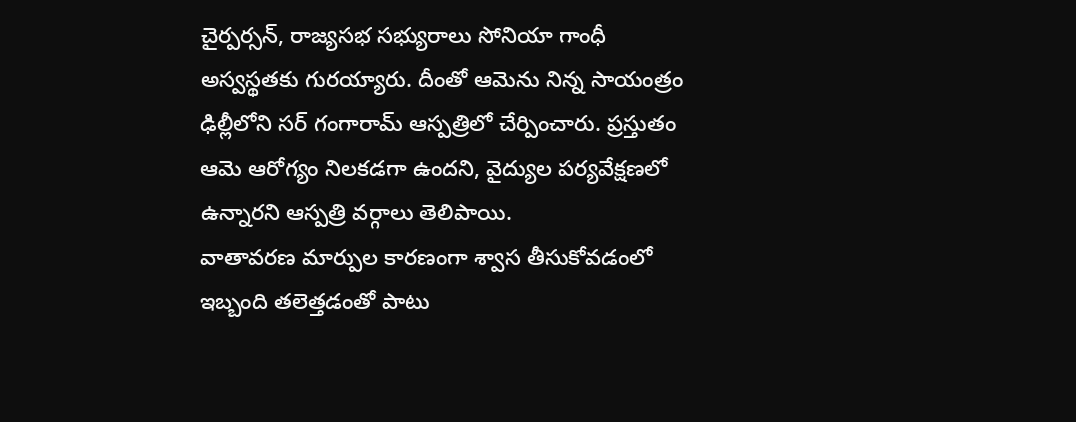చైర్పర్సన్, రాజ్యసభ సభ్యురాలు సోనియా గాంధీ అస్వస్థతకు గురయ్యారు. దీంతో ఆమెను నిన్న సాయంత్రం ఢిల్లీలోని సర్ గంగారామ్ ఆస్పత్రిలో చేర్పించారు. ప్రస్తుతం ఆమె ఆరోగ్యం నిలకడగా ఉందని, వైద్యుల పర్యవేక్షణలో ఉన్నారని ఆస్పత్రి వర్గాలు తెలిపాయి.
వాతావరణ మార్పుల కారణంగా శ్వాస తీసుకోవడంలో ఇబ్బంది తలెత్తడంతో పాటు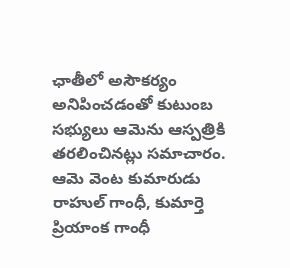ఛాతీలో అసౌకర్యం అనిపించడంతో కుటుంబ సభ్యులు ఆమెను ఆస్పత్రికి తరలించినట్లు సమాచారం. ఆమె వెంట కుమారుడు రాహుల్ గాంధీ, కుమార్తె ప్రియాంక గాంధీ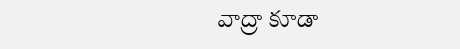వాద్రా కూడా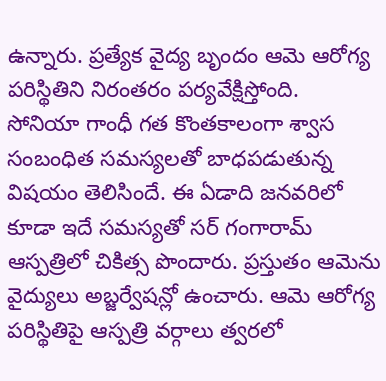ఉన్నారు. ప్రత్యేక వైద్య బృందం ఆమె ఆరోగ్య పరిస్థితిని నిరంతరం పర్యవేక్షిస్తోంది.
సోనియా గాంధీ గత కొంతకాలంగా శ్వాస సంబంధిత సమస్యలతో బాధపడుతున్న విషయం తెలిసిందే. ఈ ఏడాది జనవరిలో కూడా ఇదే సమస్యతో సర్ గంగారామ్ ఆస్పత్రిలో చికిత్స పొందారు. ప్రస్తుతం ఆమెను వైద్యులు అబ్జర్వేషన్లో ఉంచారు. ఆమె ఆరోగ్య పరిస్థితిపై ఆస్పత్రి వర్గాలు త్వరలో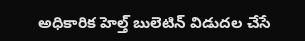అధికారిక హెల్త్ బులెటిన్ విడుదల చేసే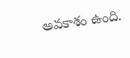అవకాశం ఉంది.